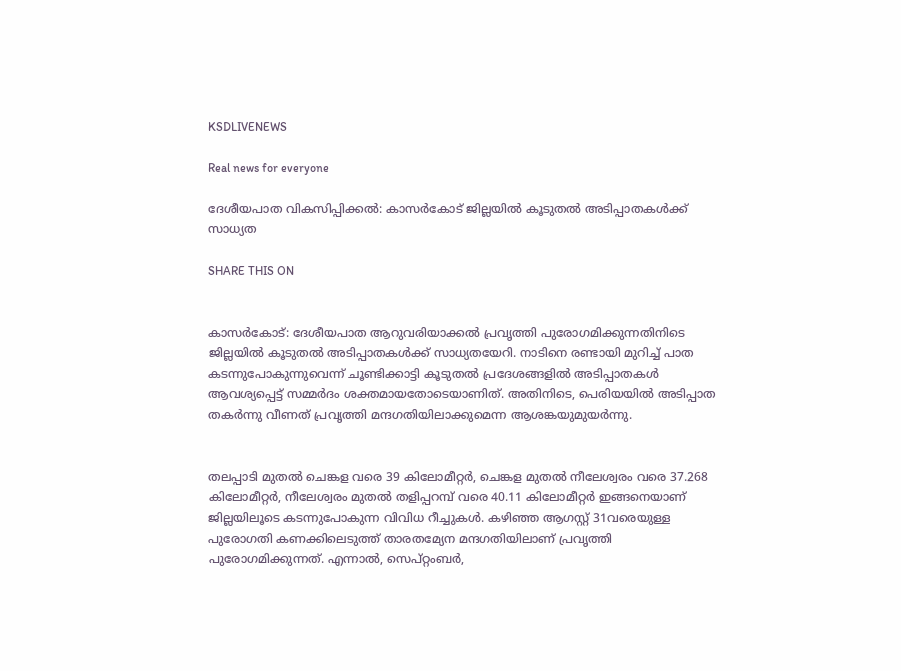KSDLIVENEWS

Real news for everyone

ദേശീയപാത വികസിപ്പിക്കൽ: കാസർകോട് ജില്ലയിൽ കൂടുതൽ അടിപ്പാതകൾക്ക് സാധ്യത

SHARE THIS ON


കാസർകോട്: ദേശീയപാത ആറുവരിയാക്കൽ പ്രവൃത്തി പുരോഗമിക്കുന്നതിനിടെ ജില്ലയിൽ കൂടുതൽ അടിപ്പാതകൾക്ക് സാധ്യതയേറി. നാടിനെ രണ്ടായി മുറിച്ച് പാത കടന്നുപോകുന്നുവെന്ന് ചൂണ്ടിക്കാട്ടി കൂടുതൽ പ്രദേശങ്ങളിൽ അടിപ്പാതകൾ ആവശ്യപ്പെട്ട് സമ്മർദം ശക്തമായതോടെയാണിത്. അതിനിടെ, പെരിയയിൽ അടിപ്പാത തകർന്നു വീണത് പ്രവൃത്തി മന്ദഗതിയിലാക്കുമെന്ന ആശങ്കയുമുയർന്നു.


തലപ്പാടി മുതൽ ചെങ്കള വരെ 39 കിലോമീറ്റർ, ചെങ്കള മുതൽ നീലേശ്വരം വരെ 37.268 കിലോമീറ്റർ, നീലേശ്വരം മുതൽ തളിപ്പറമ്പ് വരെ 40.11 കിലോമീറ്റർ ഇങ്ങനെയാണ് ജില്ലയിലൂടെ കടന്നുപോകുന്ന വിവിധ റീച്ചുകൾ. കഴിഞ്ഞ ആഗസ്റ്റ് 31വരെയുള്ള പുരോഗതി കണക്കിലെടുത്ത് താരതമ്യേന മന്ദഗതിയിലാണ് പ്രവൃത്തി പുരോഗമിക്കുന്നത്. എന്നാൽ, സെപ്റ്റംബർ,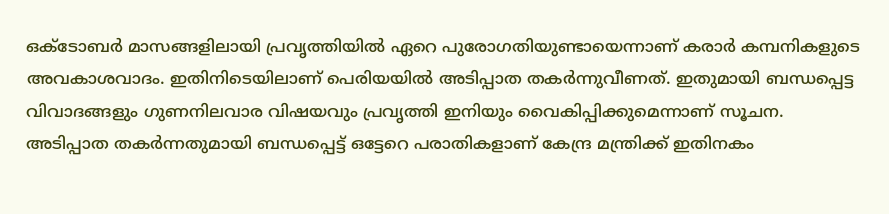ഒക്ടോബർ മാസങ്ങളിലായി പ്രവൃത്തിയിൽ ഏറെ പുരോഗതിയുണ്ടായെന്നാണ് കരാർ കമ്പനികളുടെ അവകാശവാദം. ഇതിനിടെയിലാണ് പെരിയയിൽ അടിപ്പാത തകർന്നുവീണത്. ഇതുമായി ബന്ധപ്പെട്ട വിവാദങ്ങളും ഗുണനിലവാര വിഷയവും പ്രവൃത്തി ഇനിയും വൈകിപ്പിക്കുമെന്നാണ് സൂചന. അടിപ്പാത തകർന്നതുമായി ബന്ധപ്പെട്ട് ഒട്ടേറെ പരാതികളാണ് കേന്ദ്ര മന്ത്രിക്ക് ഇതിനകം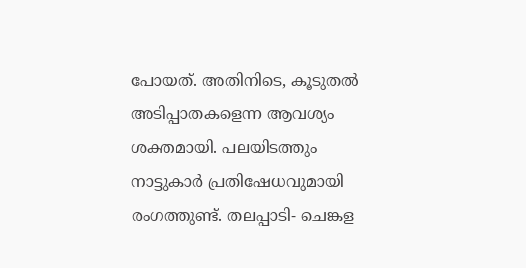പോയത്. അതിനിടെ, കൂടുതൽ അടിപ്പാതകളെന്ന ആവശ്യം ശക്തമായി. പലയിടത്തും നാട്ടുകാർ പ്രതിഷേധവുമായി രംഗത്തുണ്ട്. തലപ്പാടി- ചെങ്കള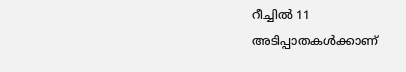റീച്ചിൽ 11 അടിപ്പാതകൾക്കാണ്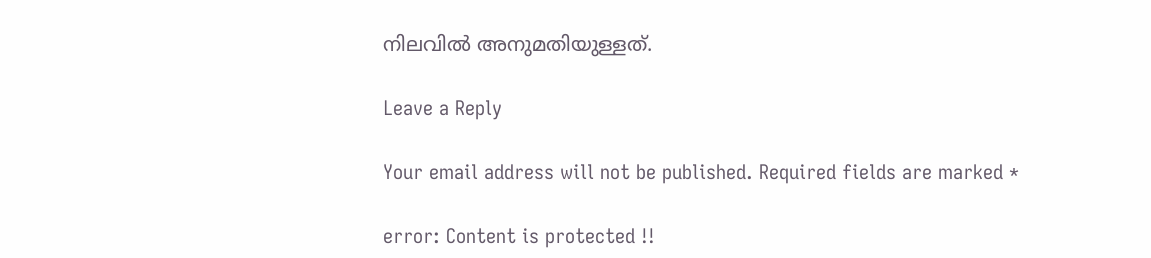നിലവിൽ അനുമതിയുള്ളത്.

Leave a Reply

Your email address will not be published. Required fields are marked *

error: Content is protected !!